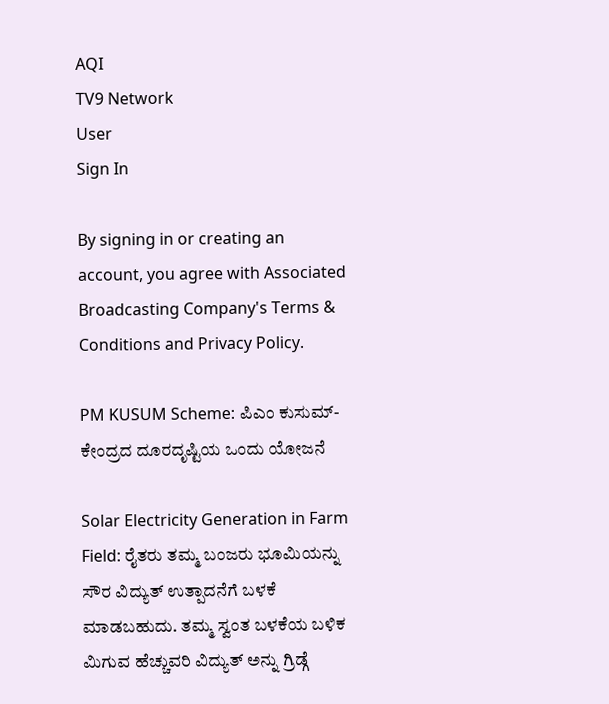AQI
TV9 Network
User
Sign In

By signing in or creating an account, you agree with Associated Broadcasting Company's Terms & Conditions and Privacy Policy.

PM KUSUM Scheme: ಪಿಎಂ ಕುಸುಮ್- ಕೇಂದ್ರದ ದೂರದೃಷ್ಟಿಯ ಒಂದು ಯೋಜನೆ

Solar Electricity Generation in Farm Field: ರೈತರು ತಮ್ಮ ಬಂಜರು ಭೂಮಿಯನ್ನು ಸೌರ ವಿದ್ಯುತ್ ಉತ್ಪಾದನೆಗೆ ಬಳಕೆ ಮಾಡಬಹುದು. ತಮ್ಮ ಸ್ವಂತ ಬಳಕೆಯ ಬಳಿಕ ಮಿಗುವ ಹೆಚ್ಚುವರಿ ವಿದ್ಯುತ್ ಅನ್ನು ಗ್ರಿಡ್ಗೆ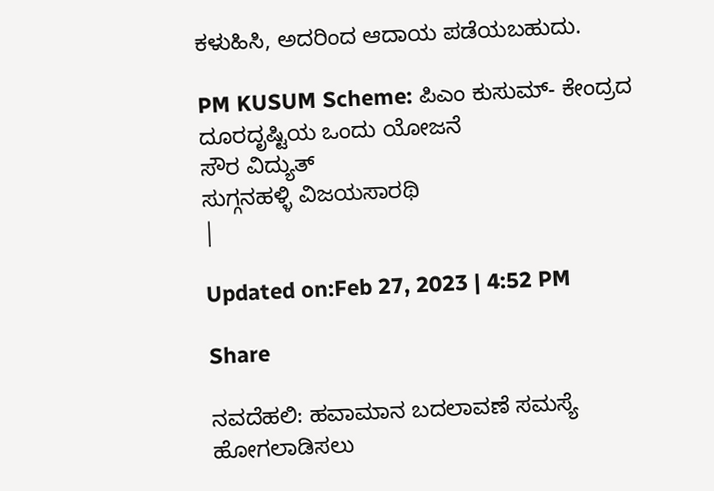ಕಳುಹಿಸಿ, ಅದರಿಂದ ಆದಾಯ ಪಡೆಯಬಹುದು.

PM KUSUM Scheme: ಪಿಎಂ ಕುಸುಮ್- ಕೇಂದ್ರದ ದೂರದೃಷ್ಟಿಯ ಒಂದು ಯೋಜನೆ
ಸೌರ ವಿದ್ಯುತ್
ಸುಗ್ಗನಹಳ್ಳಿ ವಿಜಯಸಾರಥಿ
|

Updated on:Feb 27, 2023 | 4:52 PM

Share

ನವದೆಹಲಿ: ಹವಾಮಾನ ಬದಲಾವಣೆ ಸಮಸ್ಯೆ ಹೋಗಲಾಡಿಸಲು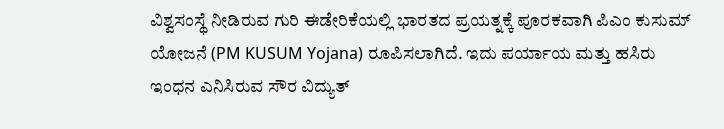ವಿಶ್ವಸಂಸ್ಥೆ ನೀಡಿರುವ ಗುರಿ ಈಡೇರಿಕೆಯಲ್ಲಿ ಭಾರತದ ಪ್ರಯತ್ನಕ್ಕೆ ಪೂರಕವಾಗಿ ಪಿಎಂ ಕುಸುಮ್ ಯೋಜನೆ (PM KUSUM Yojana) ರೂಪಿಸಲಾಗಿದೆ. ಇದು ಪರ್ಯಾಯ ಮತ್ತು ಹಸಿರು ಇಂಧನ ಎನಿಸಿರುವ ಸೌರ ವಿದ್ಯುತ್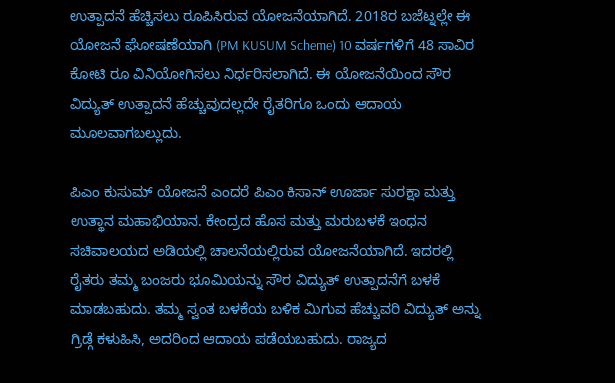ಉತ್ಪಾದನೆ ಹೆಚ್ಚಿಸಲು ರೂಪಿಸಿರುವ ಯೋಜನೆಯಾಗಿದೆ. 2018ರ ಬಜೆಟ್ನಲ್ಲೇ ಈ ಯೋಜನೆ ಘೋಷಣೆಯಾಗಿ (PM KUSUM Scheme) 10 ವರ್ಷಗಳಿಗೆ 48 ಸಾವಿರ ಕೋಟಿ ರೂ ವಿನಿಯೋಗಿಸಲು ನಿರ್ಧರಿಸಲಾಗಿದೆ. ಈ ಯೋಜನೆಯಿಂದ ಸೌರ ವಿದ್ಯುತ್ ಉತ್ಪಾದನೆ ಹೆಚ್ಚುವುದಲ್ಲದೇ ರೈತರಿಗೂ ಒಂದು ಆದಾಯ ಮೂಲವಾಗಬಲ್ಲುದು.

ಪಿಎಂ ಕುಸುಮ್ ಯೋಜನೆ ಎಂದರೆ ಪಿಎಂ ಕಿಸಾನ್ ಊರ್ಜಾ ಸುರಕ್ಷಾ ಮತ್ತು ಉತ್ಥಾನ ಮಹಾಭಿಯಾನ. ಕೇಂದ್ರದ ಹೊಸ ಮತ್ತು ಮರುಬಳಕೆ ಇಂಧನ ಸಚಿವಾಲಯದ ಅಡಿಯಲ್ಲಿ ಚಾಲನೆಯಲ್ಲಿರುವ ಯೋಜನೆಯಾಗಿದೆ. ಇದರಲ್ಲಿ ರೈತರು ತಮ್ಮ ಬಂಜರು ಭೂಮಿಯನ್ನು ಸೌರ ವಿದ್ಯುತ್ ಉತ್ಪಾದನೆಗೆ ಬಳಕೆ ಮಾಡಬಹುದು. ತಮ್ಮ ಸ್ವಂತ ಬಳಕೆಯ ಬಳಿಕ ಮಿಗುವ ಹೆಚ್ಚುವರಿ ವಿದ್ಯುತ್ ಅನ್ನು ಗ್ರಿಡ್ಗೆ ಕಳುಹಿಸಿ, ಅದರಿಂದ ಆದಾಯ ಪಡೆಯಬಹುದು. ರಾಜ್ಯದ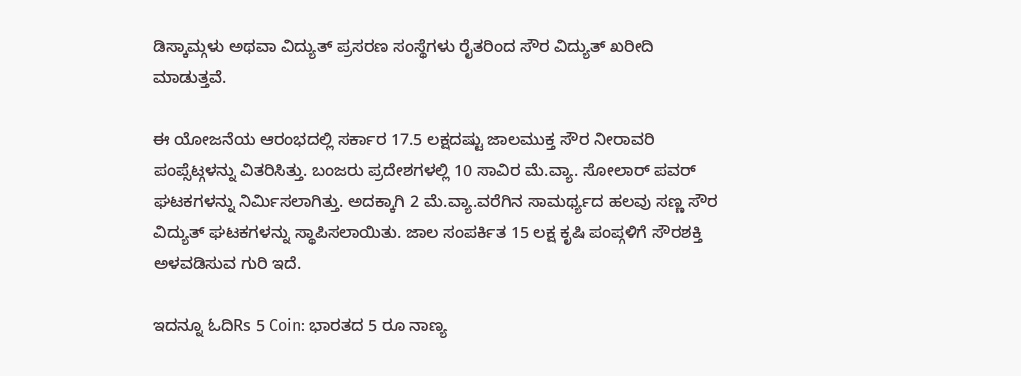ಡಿಸ್ಕಾಮ್ಗಳು ಅಥವಾ ವಿದ್ಯುತ್ ಪ್ರಸರಣ ಸಂಸ್ಥೆಗಳು ರೈತರಿಂದ ಸೌರ ವಿದ್ಯುತ್ ಖರೀದಿ ಮಾಡುತ್ತವೆ.

ಈ ಯೋಜನೆಯ ಆರಂಭದಲ್ಲಿ ಸರ್ಕಾರ 17.5 ಲಕ್ಷದಷ್ಟು ಜಾಲಮುಕ್ತ ಸೌರ ನೀರಾವರಿ ಪಂಪ್ಸೆಟ್ಗಳನ್ನು ವಿತರಿಸಿತ್ತು. ಬಂಜರು ಪ್ರದೇಶಗಳಲ್ಲಿ 10 ಸಾವಿರ ಮೆ.ವ್ಯಾ. ಸೋಲಾರ್ ಪವರ್ ಘಟಕಗಳನ್ನು ನಿರ್ಮಿಸಲಾಗಿತ್ತು. ಅದಕ್ಕಾಗಿ 2 ಮೆ.ವ್ಯಾ.ವರೆಗಿನ ಸಾಮರ್ಥ್ಯದ ಹಲವು ಸಣ್ಣ ಸೌರ ವಿದ್ಯುತ್ ಘಟಕಗಳನ್ನು ಸ್ಥಾಪಿಸಲಾಯಿತು. ಜಾಲ ಸಂಪರ್ಕಿತ 15 ಲಕ್ಷ ಕೃಷಿ ಪಂಪ್ಗಳಿಗೆ ಸೌರಶಕ್ತಿ ಅಳವಡಿಸುವ ಗುರಿ ಇದೆ.

ಇದನ್ನೂ ಓದಿRs 5 Coin: ಭಾರತದ 5 ರೂ ನಾಣ್ಯ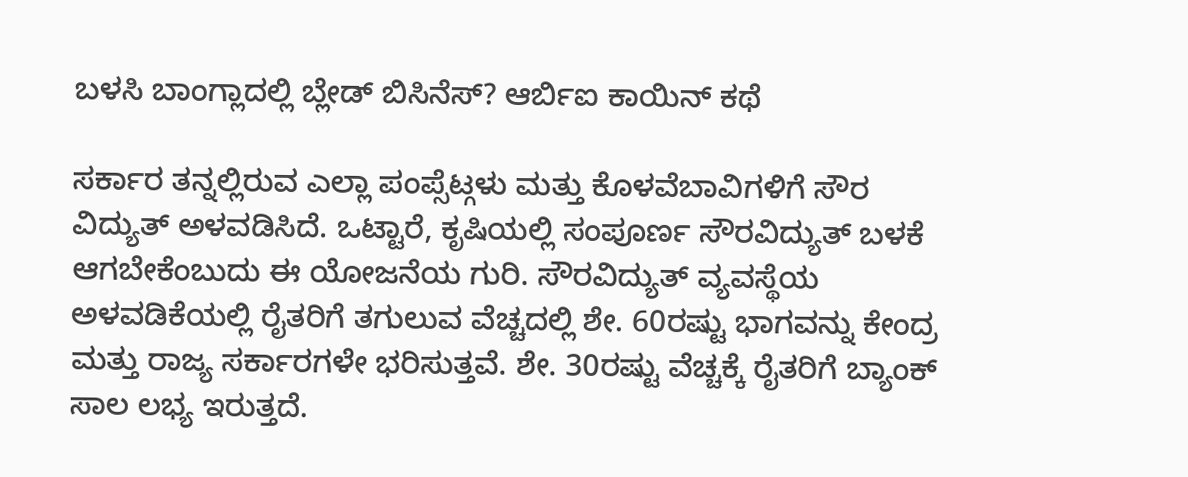ಬಳಸಿ ಬಾಂಗ್ಲಾದಲ್ಲಿ ಬ್ಲೇಡ್ ಬಿಸಿನೆಸ್? ಆರ್ಬಿಐ ಕಾಯಿನ್ ಕಥೆ

ಸರ್ಕಾರ ತನ್ನಲ್ಲಿರುವ ಎಲ್ಲಾ ಪಂಪ್ಸೆಟ್ಗಳು ಮತ್ತು ಕೊಳವೆಬಾವಿಗಳಿಗೆ ಸೌರ ವಿದ್ಯುತ್ ಅಳವಡಿಸಿದೆ. ಒಟ್ಟಾರೆ, ಕೃಷಿಯಲ್ಲಿ ಸಂಪೂರ್ಣ ಸೌರವಿದ್ಯುತ್ ಬಳಕೆ ಆಗಬೇಕೆಂಬುದು ಈ ಯೋಜನೆಯ ಗುರಿ. ಸೌರವಿದ್ಯುತ್ ವ್ಯವಸ್ಥೆಯ ಅಳವಡಿಕೆಯಲ್ಲಿ ರೈತರಿಗೆ ತಗುಲುವ ವೆಚ್ಚದಲ್ಲಿ ಶೇ. 60ರಷ್ಟು ಭಾಗವನ್ನು ಕೇಂದ್ರ ಮತ್ತು ರಾಜ್ಯ ಸರ್ಕಾರಗಳೇ ಭರಿಸುತ್ತವೆ. ಶೇ. 30ರಷ್ಟು ವೆಚ್ಚಕ್ಕೆ ರೈತರಿಗೆ ಬ್ಯಾಂಕ್ ಸಾಲ ಲಭ್ಯ ಇರುತ್ತದೆ.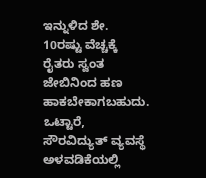ಇನ್ನುಳಿದ ಶೇ. 10ರಷ್ಟು ವೆಚ್ಚಕ್ಕೆ ರೈತರು ಸ್ವಂತ ಜೇಬಿನಿಂದ ಹಣ ಹಾಕಬೇಕಾಗಬಹುದು. ಒಟ್ಟಾರೆ, ಸೌರವಿದ್ಯುತ್ ವ್ಯವಸ್ಥೆ ಅಳವಡಿಕೆಯಲ್ಲಿ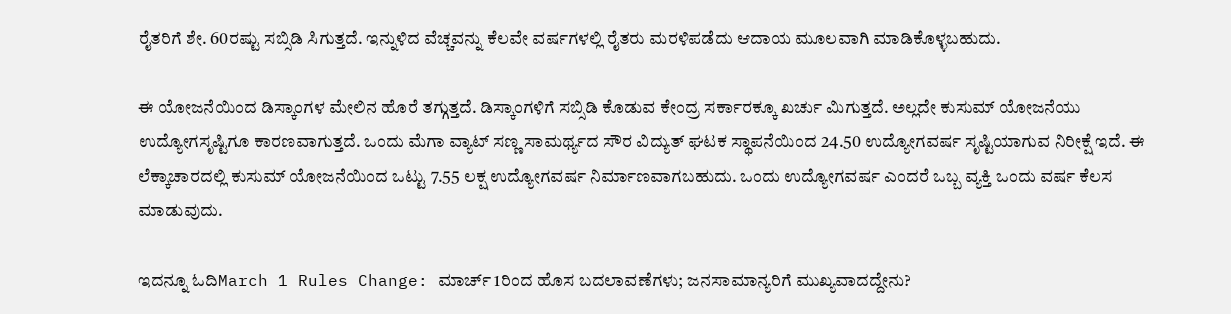ರೈತರಿಗೆ ಶೇ. 60ರಷ್ಟು ಸಬ್ಸಿಡಿ ಸಿಗುತ್ತದೆ. ಇನ್ನುಳಿದ ವೆಚ್ಚವನ್ನು ಕೆಲವೇ ವರ್ಷಗಳಲ್ಲಿ ರೈತರು ಮರಳಿಪಡೆದು ಆದಾಯ ಮೂಲವಾಗಿ ಮಾಡಿಕೊಳ್ಳಬಹುದು.

ಈ ಯೋಜನೆಯಿಂದ ಡಿಸ್ಕಾಂಗಳ ಮೇಲಿನ ಹೊರೆ ತಗ್ಗುತ್ತದೆ. ಡಿಸ್ಕಾಂಗಳಿಗೆ ಸಬ್ಸಿಡಿ ಕೊಡುವ ಕೇಂದ್ರ ಸರ್ಕಾರಕ್ಕೂ ಖರ್ಚು ಮಿಗುತ್ತದೆ. ಅಲ್ಲದೇ ಕುಸುಮ್ ಯೋಜನೆಯು ಉದ್ಯೋಗಸೃಷ್ಟಿಗೂ ಕಾರಣವಾಗುತ್ತದೆ. ಒಂದು ಮೆಗಾ ವ್ಯಾಟ್ ಸಣ್ಣ ಸಾಮರ್ಥ್ಯದ ಸೌರ ವಿದ್ಯುತ್ ಘಟಕ ಸ್ಥಾಪನೆಯಿಂದ 24.50 ಉದ್ಯೋಗವರ್ಷ ಸೃಷ್ಟಿಯಾಗುವ ನಿರೀಕ್ಷೆ ಇದೆ. ಈ ಲೆಕ್ಕಾಚಾರದಲ್ಲಿ ಕುಸುಮ್ ಯೋಜನೆಯಿಂದ ಒಟ್ಟು 7.55 ಲಕ್ಷ ಉದ್ಯೋಗವರ್ಷ ನಿರ್ಮಾಣವಾಗಬಹುದು. ಒಂದು ಉದ್ಯೋಗವರ್ಷ ಎಂದರೆ ಒಬ್ಬ ವ್ಯಕ್ತಿ ಒಂದು ವರ್ಷ ಕೆಲಸ ಮಾಡುವುದು.

ಇದನ್ನೂ ಓದಿMarch 1 Rules Change: ಮಾರ್ಚ್ 1ರಿಂದ ಹೊಸ ಬದಲಾವಣೆಗಳು; ಜನಸಾಮಾನ್ಯರಿಗೆ ಮುಖ್ಯವಾದದ್ದೇನು?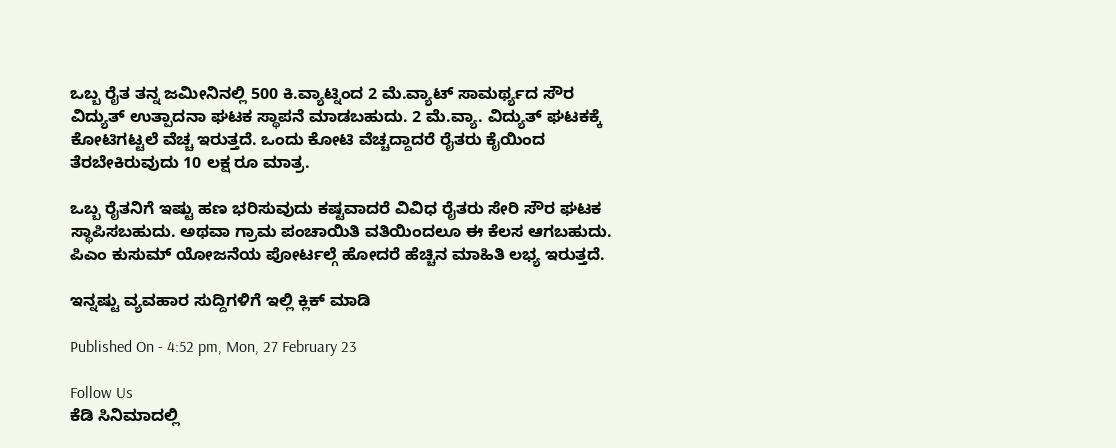ಒಬ್ಬ ರೈತ ತನ್ನ ಜಮೀನಿನಲ್ಲಿ 500 ಕಿ.ವ್ಯಾಟ್ನಿಂದ 2 ಮೆ.ವ್ಯಾಟ್ ಸಾಮರ್ಥ್ಯದ ಸೌರ ವಿದ್ಯುತ್ ಉತ್ಪಾದನಾ ಘಟಕ ಸ್ಥಾಪನೆ ಮಾಡಬಹುದು. 2 ಮೆ.ವ್ಯಾ. ವಿದ್ಯುತ್ ಘಟಕಕ್ಕೆ ಕೋಟಿಗಟ್ಟಲೆ ವೆಚ್ಚ ಇರುತ್ತದೆ. ಒಂದು ಕೋಟಿ ವೆಚ್ಚದ್ದಾದರೆ ರೈತರು ಕೈಯಿಂದ ತೆರಬೇಕಿರುವುದು 10 ಲಕ್ಷ ರೂ ಮಾತ್ರ.

ಒಬ್ಬ ರೈತನಿಗೆ ಇಷ್ಟು ಹಣ ಭರಿಸುವುದು ಕಷ್ಟವಾದರೆ ವಿವಿಧ ರೈತರು ಸೇರಿ ಸೌರ ಘಟಕ ಸ್ಥಾಪಿಸಬಹುದು. ಅಥವಾ ಗ್ರಾಮ ಪಂಚಾಯಿತಿ ವತಿಯಿಂದಲೂ ಈ ಕೆಲಸ ಆಗಬಹುದು. ಪಿಎಂ ಕುಸುಮ್ ಯೋಜನೆಯ ಪೋರ್ಟಲ್ಗೆ ಹೋದರೆ ಹೆಚ್ಚಿನ ಮಾಹಿತಿ ಲಭ್ಯ ಇರುತ್ತದೆ.

ಇನ್ನಷ್ಟು ವ್ಯವಹಾರ ಸುದ್ದಿಗಳಿಗೆ ಇಲ್ಲಿ ಕ್ಲಿಕ್ ಮಾಡಿ

Published On - 4:52 pm, Mon, 27 February 23

Follow Us
ಕೆಡಿ ಸಿನಿಮಾದಲ್ಲಿ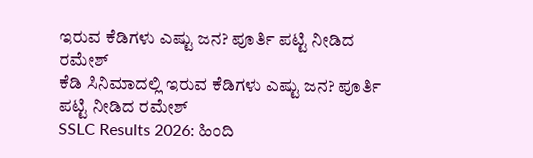ಇರುವ ಕೆಡಿಗಳು ಎಷ್ಟು ಜನ? ಪೂರ್ತಿ ಪಟ್ಟಿ ನೀಡಿದ ರಮೇಶ್
ಕೆಡಿ ಸಿನಿಮಾದಲ್ಲಿ ಇರುವ ಕೆಡಿಗಳು ಎಷ್ಟು ಜನ? ಪೂರ್ತಿ ಪಟ್ಟಿ ನೀಡಿದ ರಮೇಶ್
SSLC Results 2026: ಹಿಂದಿ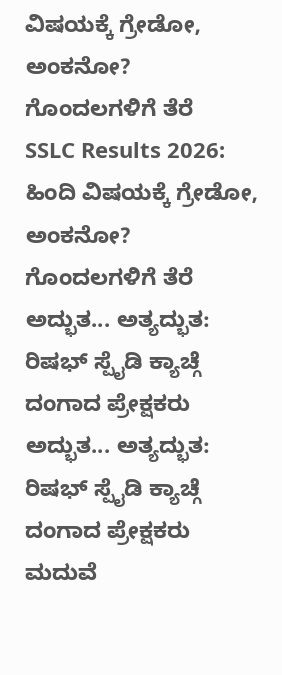ವಿಷಯಕ್ಕೆ ಗ್ರೇಡೋ, ಅಂಕನೋ? ಗೊಂದಲಗಳಿಗೆ ತೆರೆ
SSLC Results 2026: ಹಿಂದಿ ವಿಷಯಕ್ಕೆ ಗ್ರೇಡೋ, ಅಂಕನೋ? ಗೊಂದಲಗಳಿಗೆ ತೆರೆ
ಅದ್ಭುತ... ಅತ್ಯದ್ಭುತ: ರಿಷಭ್ ಸ್ಪೈಡಿ ಕ್ಯಾಚ್ಗೆ ದಂಗಾದ ಪ್ರೇಕ್ಷಕರು
ಅದ್ಭುತ... ಅತ್ಯದ್ಭುತ: ರಿಷಭ್ ಸ್ಪೈಡಿ ಕ್ಯಾಚ್ಗೆ ದಂಗಾದ ಪ್ರೇಕ್ಷಕರು
ಮದುವೆ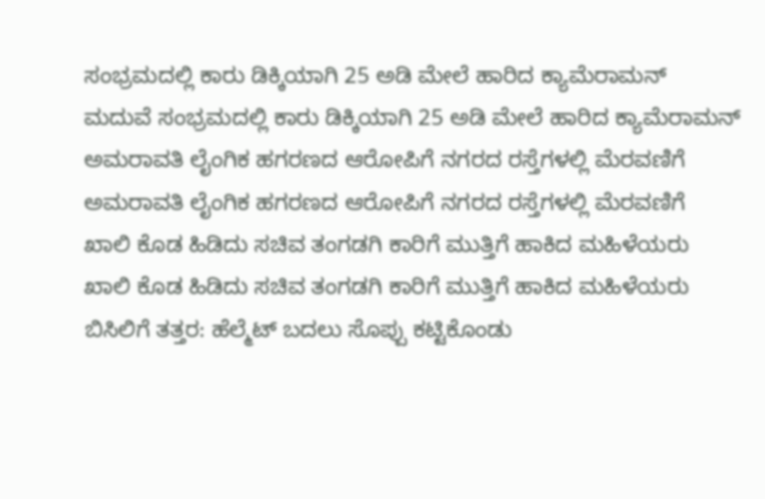ಸಂಭ್ರಮದಲ್ಲಿ ಕಾರು ಡಿಕ್ಕಿಯಾಗಿ 25 ಅಡಿ ಮೇಲೆ ಹಾರಿದ ಕ್ಯಾಮೆರಾಮನ್
ಮದುವೆ ಸಂಭ್ರಮದಲ್ಲಿ ಕಾರು ಡಿಕ್ಕಿಯಾಗಿ 25 ಅಡಿ ಮೇಲೆ ಹಾರಿದ ಕ್ಯಾಮೆರಾಮನ್
ಅಮರಾವತಿ ಲೈಂಗಿಕ ಹಗರಣದ ಆರೋಪಿಗೆ ನಗರದ ರಸ್ತೆಗಳಲ್ಲಿ ಮೆರವಣಿಗೆ
ಅಮರಾವತಿ ಲೈಂಗಿಕ ಹಗರಣದ ಆರೋಪಿಗೆ ನಗರದ ರಸ್ತೆಗಳಲ್ಲಿ ಮೆರವಣಿಗೆ
ಖಾಲಿ ಕೊಡ ಹಿಡಿದು ಸಚಿವ ತಂಗಡಗಿ ಕಾರಿಗೆ ಮುತ್ತಿಗೆ ಹಾಕಿದ ಮಹಿಳೆಯರು
ಖಾಲಿ ಕೊಡ ಹಿಡಿದು ಸಚಿವ ತಂಗಡಗಿ ಕಾರಿಗೆ ಮುತ್ತಿಗೆ ಹಾಕಿದ ಮಹಿಳೆಯರು
ಬಿಸಿಲಿಗೆ ತತ್ತರ: ಹೆಲ್ಮೆಟ್ ಬದಲು ಸೊಪ್ಪು ಕಟ್ಟಿಕೊಂಡು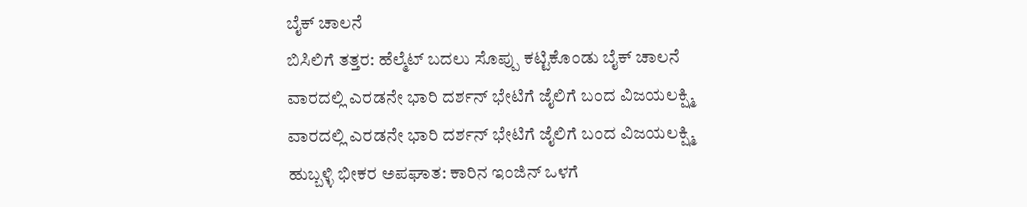ಬೈಕ್ ಚಾಲನೆ
ಬಿಸಿಲಿಗೆ ತತ್ತರ: ಹೆಲ್ಮೆಟ್ ಬದಲು ಸೊಪ್ಪು ಕಟ್ಟಿಕೊಂಡು ಬೈಕ್ ಚಾಲನೆ
ವಾರದಲ್ಲಿ ಎರಡನೇ ಭಾರಿ ದರ್ಶನ್ ಭೇಟಿಗೆ ಜೈಲಿಗೆ ಬಂದ ವಿಜಯಲಕ್ಷ್ಮಿ
ವಾರದಲ್ಲಿ ಎರಡನೇ ಭಾರಿ ದರ್ಶನ್ ಭೇಟಿಗೆ ಜೈಲಿಗೆ ಬಂದ ವಿಜಯಲಕ್ಷ್ಮಿ
ಹುಬ್ಬಳ್ಳಿ ಭೀಕರ ಅಪಘಾತ: ಕಾರಿನ ಇಂಜಿನ್ ಒಳಗೆ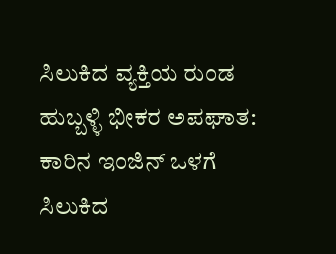ಸಿಲುಕಿದ ವ್ಯಕ್ತಿಯ ರುಂಡ
ಹುಬ್ಬಳ್ಳಿ ಭೀಕರ ಅಪಘಾತ: ಕಾರಿನ ಇಂಜಿನ್ ಒಳಗೆ ಸಿಲುಕಿದ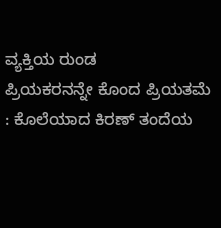ವ್ಯಕ್ತಿಯ ರುಂಡ
ಪ್ರಿಯಕರನನ್ನೇ ಕೊಂದ ಪ್ರಿಯತಮೆ : ಕೊಲೆಯಾದ ಕಿರಣ್ ತಂದೆಯ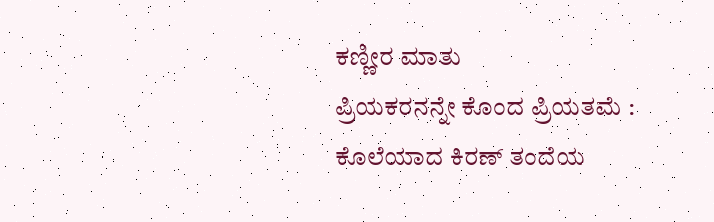ಕಣ್ಣೀರ ಮಾತು
ಪ್ರಿಯಕರನನ್ನೇ ಕೊಂದ ಪ್ರಿಯತಮೆ : ಕೊಲೆಯಾದ ಕಿರಣ್ ತಂದೆಯ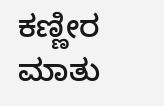ಕಣ್ಣೀರ ಮಾತು